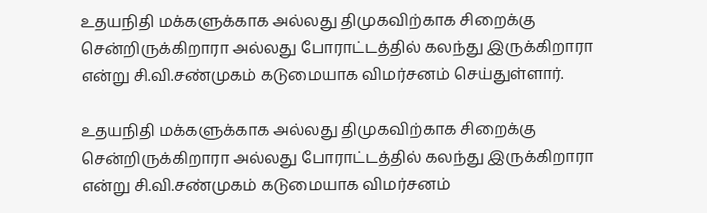உதயநிதி மக்களுக்காக அல்லது திமுகவிற்காக சிறைக்கு சென்றிருக்கிறாரா அல்லது போராட்டத்தில் கலந்து இருக்கிறாரா என்று சி.வி.சண்முகம் கடுமையாக விமர்சனம் செய்துள்ளார்.

உதயநிதி மக்களுக்காக அல்லது திமுகவிற்காக சிறைக்கு சென்றிருக்கிறாரா அல்லது போராட்டத்தில் கலந்து இருக்கிறாரா என்று சி.வி.சண்முகம் கடுமையாக விமர்சனம்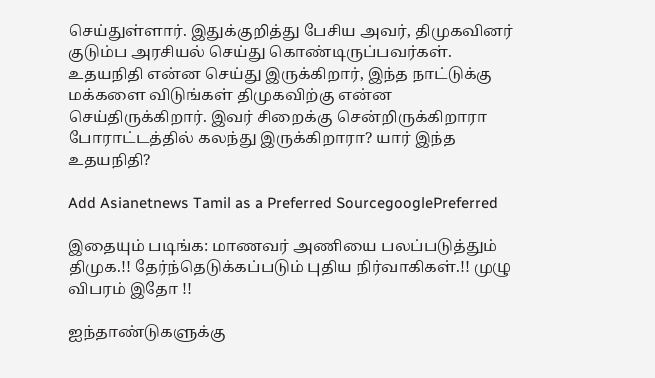செய்துள்ளார். இதுக்குறித்து பேசிய அவர், திமுகவினர் குடும்ப அரசியல் செய்து கொண்டிருப்பவர்கள். உதயநிதி என்ன செய்து இருக்கிறார், இந்த நாட்டுக்கு மக்களை விடுங்கள் திமுகவிற்கு என்ன செய்திருக்கிறார். இவர் சிறைக்கு சென்றிருக்கிறாரா போராட்டத்தில் கலந்து இருக்கிறாரா? யார் இந்த உதயநிதி?

Add Asianetnews Tamil as a Preferred SourcegooglePreferred

இதையும் படிங்க: மாணவர் அணியை பலப்படுத்தும் திமுக.!! தேர்ந்தெடுக்கப்படும் புதிய நிர்வாகிகள்.!! முழு விபரம் இதோ !!

ஐந்தாண்டுகளுக்கு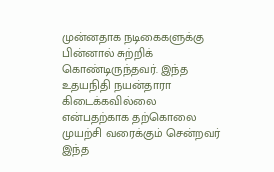முன்னதாக நடிகைகளுக்கு பின்னால் சுற்றிக் கொண்டிருந்தவர். இந்த உதயநிதி நயன்தாரா கிடைக்கவில்லை என்பதற்காக தற்கொலை முயற்சி வரைக்கும் சென்றவர் இந்த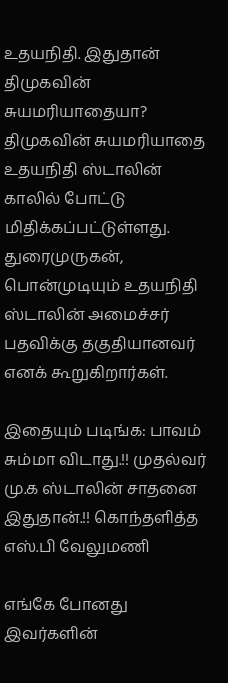உதயநிதி. இதுதான் திமுகவின் சுயமரியாதையா? திமுகவின் சுயமரியாதை உதயநிதி ஸ்டாலின் காலில் போட்டு மிதிக்கப்பட்டுள்ளது. துரைமுருகன், பொன்முடியும் உதயநிதி ஸ்டாலின் அமைச்சர் பதவிக்கு தகுதியானவர் எனக் கூறுகிறார்கள்.

இதையும் படிங்க: பாவம் சும்மா விடாது.!! முதல்வர் மு.க ஸ்டாலின் சாதனை இதுதான்.!! கொந்தளித்த எஸ்.பி வேலுமணி

எங்கே போனது இவர்களின்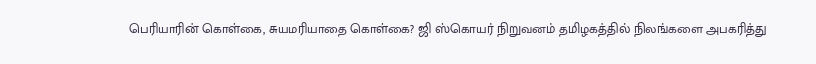பெரியாரின் கொள்கை, சுயமரியாதை கொள்கை? ஜி ஸ்கொயர் நிறுவனம் தமிழகத்தில் நிலங்களை அபகரித்து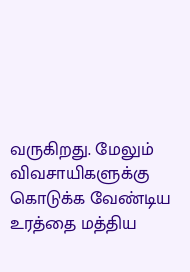வருகிறது. மேலும் விவசாயிகளுக்கு கொடுக்க வேண்டிய உரத்தை மத்திய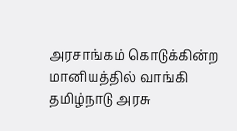அரசாங்கம் கொடுக்கின்ற மானியத்தில் வாங்கி தமிழ்நாடு அரசு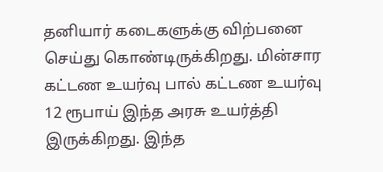தனியார் கடைகளுக்கு விற்பனை செய்து கொண்டிருக்கிறது. மின்சார கட்டண உயர்வு பால் கட்டண உயர்வு 12 ரூபாய் இந்த அரசு உயர்த்தி இருக்கிறது. இந்த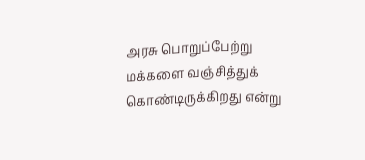அரசு பொறுப்பேற்று மக்களை வஞ்சித்துக் கொண்டிருக்கிறது என்று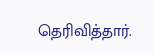தெரிவித்தார்.